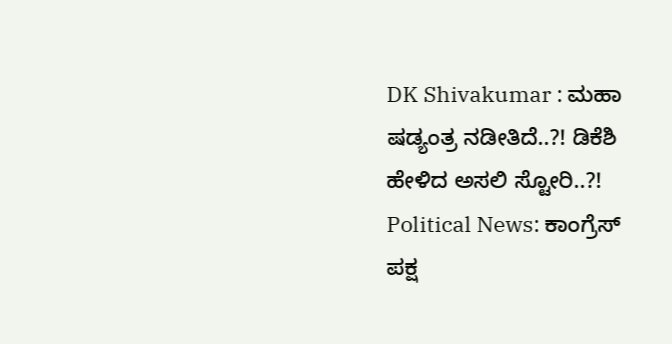DK Shivakumar : ಮಹಾ ಷಡ್ಯಂತ್ರ ನಡೀತಿದೆ..?! ಡಿಕೆಶಿ ಹೇಳಿದ ಅಸಲಿ ಸ್ಟೋರಿ..?!
Political News: ಕಾಂಗ್ರೆಸ್ ಪಕ್ಷ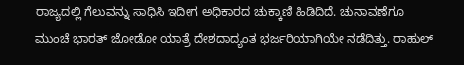ರಾಜ್ಯದಲ್ಲಿ ಗೆಲುವನ್ನು ಸಾಧಿಸಿ ಇದೀಗ ಅಧಿಕಾರದ ಚುಕ್ಕಾಣಿ ಹಿಡಿದಿದೆ. ಚುನಾವಣೆಗೂ ಮುಂಚೆ ಭಾರತ್ ಜೋಡೋ ಯಾತ್ರೆ ದೇಶದಾದ್ಯಂತ ಭರ್ಜರಿಯಾಗಿಯೇ ನಡೆದಿತ್ತು. ರಾಹುಲ್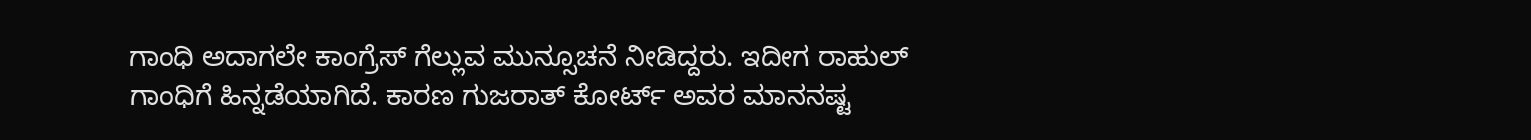ಗಾಂಧಿ ಅದಾಗಲೇ ಕಾಂಗ್ರೆಸ್ ಗೆಲ್ಲುವ ಮುನ್ಸೂಚನೆ ನೀಡಿದ್ದರು. ಇದೀಗ ರಾಹುಲ್ ಗಾಂಧಿಗೆ ಹಿನ್ನಡೆಯಾಗಿದೆ. ಕಾರಣ ಗುಜರಾತ್ ಕೋರ್ಟ್ ಅವರ ಮಾನನಷ್ಟ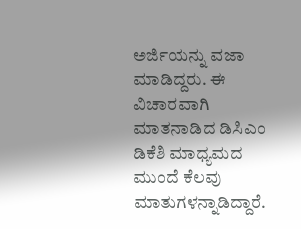ಅರ್ಜಿಯನ್ನು ವಜಾ ಮಾಡಿದ್ದರು. ಈ ವಿಚಾರವಾಗಿ ಮಾತನಾಡಿದ ಡಿಸಿಎಂ ಡಿಕೆಶಿ ಮಾಧ್ಯಮದ ಮುಂದೆ ಕೆಲವು ಮಾತುಗಳನ್ನಾಡಿದ್ದಾರೆ.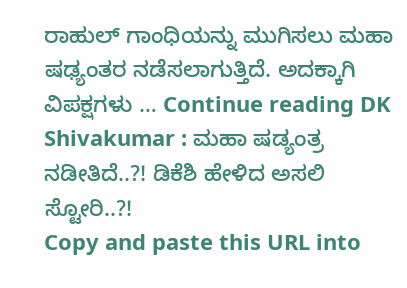ರಾಹುಲ್ ಗಾಂಧಿಯನ್ನು ಮುಗಿಸಲು ಮಹಾ ಷಢ್ಯಂತರ ನಡೆಸಲಾಗುತ್ತಿದೆ. ಅದಕ್ಕಾಗಿ ವಿಪಕ್ಷಗಳು … Continue reading DK Shivakumar : ಮಹಾ ಷಡ್ಯಂತ್ರ ನಡೀತಿದೆ..?! ಡಿಕೆಶಿ ಹೇಳಿದ ಅಸಲಿ ಸ್ಟೋರಿ..?!
Copy and paste this URL into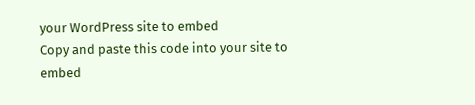your WordPress site to embed
Copy and paste this code into your site to embed